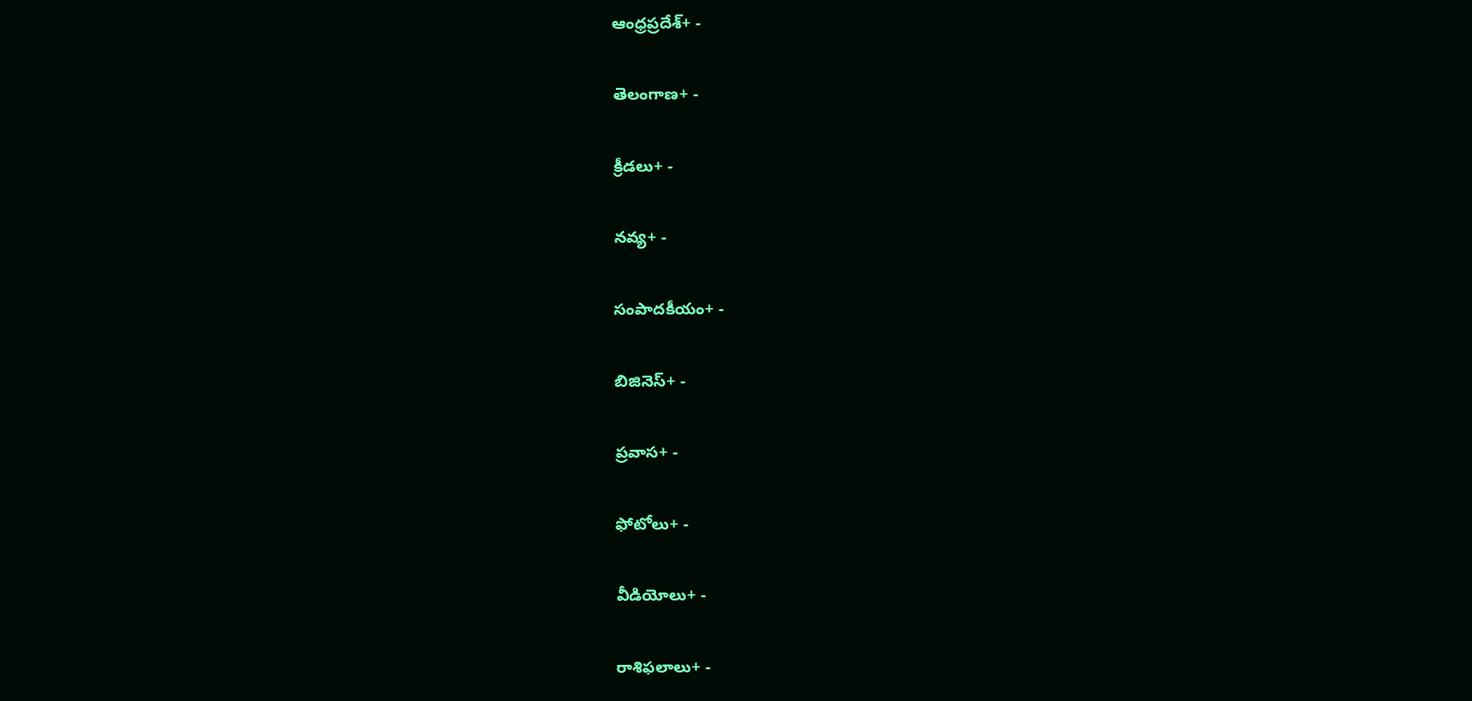ఆంధ్రప్రదేశ్+ -

తెలంగాణ+ -

క్రీడలు+ -

నవ్య+ -

సంపాదకీయం+ -

బిజినెస్+ -

ప్రవాస+ -

ఫోటోలు+ -

వీడియోలు+ -

రాశిఫలాలు+ -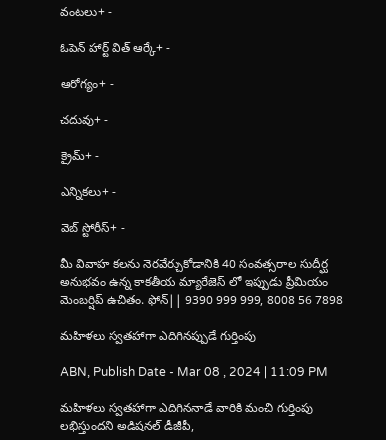వంటలు+ -

ఓపెన్ హార్ట్ విత్ ఆర్కే+ -

ఆరోగ్యం+ -

చదువు+ -

క్రైమ్+ -

ఎన్నికలు+ -

వెబ్ స్టోరీస్+ -

మీ వివాహ కలను నెరవేర్చుకోడానికి 40 సంవత్సరాల సుదీర్ఘ అనుభవం ఉన్న కాకతీయ మ్యారేజెస్ లో ఇప్పుడు ప్రీమియం మెంబర్షిప్ ఉచితం. ఫోన్|| 9390 999 999, 8008 56 7898

మహిళలు స్వతహాగా ఎదిగినప్పుడే గుర్తింపు

ABN, Publish Date - Mar 08 , 2024 | 11:09 PM

మహిళలు స్వతహాగా ఎదిగిననాడే వారికి మంచి గుర్తింపు లభిస్తుందని అడిషనల్‌ డీజీపీ,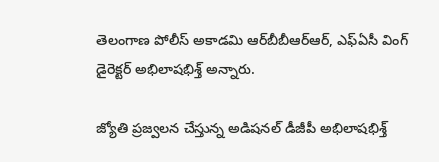తెలంగాణ పోలీస్‌ అకాడమి ఆర్‌బీబీఆర్‌ఆర్‌, ఎఫ్‌ఏసీ వింగ్‌ డైరెక్టర్‌ అభిలాషభిశ్త్‌ అన్నారు.

జ్యోతి ప్రజ్వలన చేస్తున్న అడిషనల్‌ డీజీపీ అభిలాషభిశ్త్‌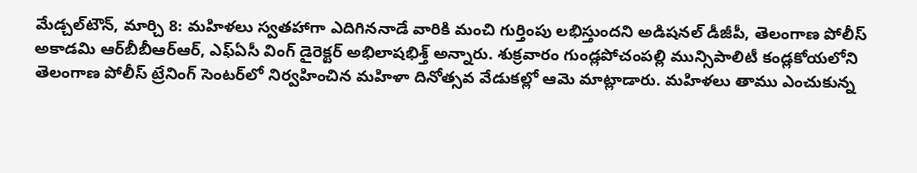మేడ్చల్‌టౌన్‌, మార్చి 8: మహిళలు స్వతహాగా ఎదిగిననాడే వారికి మంచి గుర్తింపు లభిస్తుందని అడిషనల్‌ డీజీపీ, తెలంగాణ పోలీస్‌ అకాడమి ఆర్‌బీబీఆర్‌ఆర్‌, ఎఫ్‌ఏసీ వింగ్‌ డైరెక్టర్‌ అభిలాషభిశ్త్‌ అన్నారు. శుక్రవారం గుండ్లపోచంపల్లి మున్సిపాలిటీ కండ్లకోయలోని తెలంగాణ పోలీస్‌ ట్రేనింగ్‌ సెంటర్‌లో నిర్వహించిన మహిళా దినోత్సవ వేడుకల్లో ఆమె మాట్లాడారు. మహిళలు తాము ఎంచుకున్న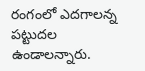రంగంలో ఎదగాలన్న పట్టుదల ఉండాలన్నారు.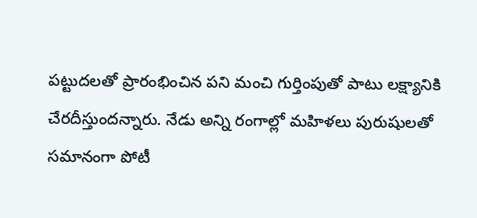పట్టుదలతో ప్రారంభించిన పని మంచి గుర్తింపుతో పాటు లక్ష్యానికి చేరదీస్తుందన్నారు. నేడు అన్ని రంగాల్లో మహిళలు పురుషులతో సమానంగా పోటీ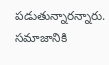పడుతున్నారన్నారు. సమాజానికి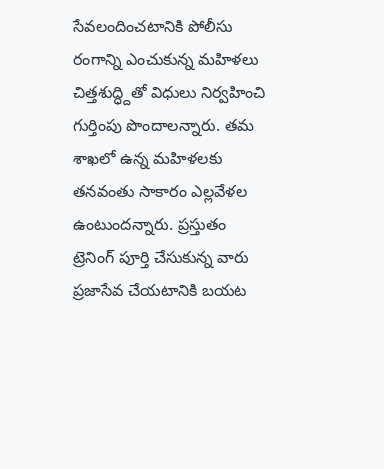సేవలందించటానికి పోలీసు రంగాన్ని ఎంచుకున్న మహిళలు చిత్తశుద్ధ్దితో విధులు నిర్వహించి గుర్తింపు పొందాలన్నారు. తమ శాఖలో ఉన్న మహిళలకు తనవంతు సాకారం ఎల్లవేళల ఉంటుందన్నారు. ప్రస్తుతం ట్రెనింగ్‌ పూర్తి చేసుకున్న వారు ప్రజాసేవ చేయటానికి బయట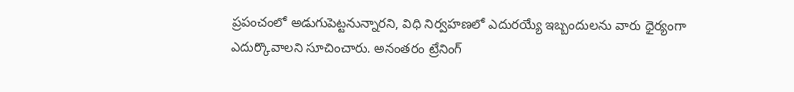ప్రపంచంలో అడుగుపెట్టనున్నారని, విధి నిర్వహణలో ఎదురయ్యే ఇబ్బందులను వారు ధైర్యంగా ఎదుర్కొవాలని సూచించారు. అనంతరం ట్రేనింగ్‌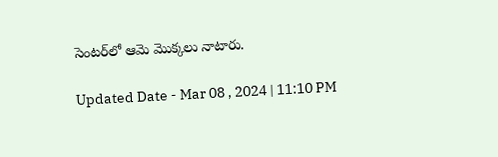సెంటర్‌లో ఆమె మొక్కలు నాటారు.

Updated Date - Mar 08 , 2024 | 11:10 PM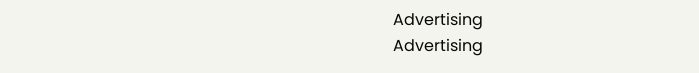Advertising
Advertising